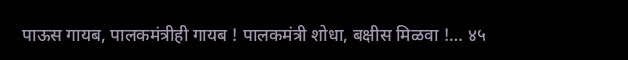पाऊस गायब, पालकमंत्रीही गायब ! पालकमंत्री शोधा, बक्षीस मिळवा !… ४५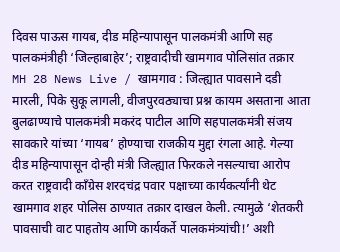दिवस पाऊस गायब, दीड महिन्यापासून पालकमंत्री आणि सह पालकमंत्रीही ‘जिल्हाबाहेर’; राष्ट्रवादीची खामगाव पोलिसांत तक्रार
MH 28 News Live / खामगाव : जिल्ह्यात पावसाने दडी मारली, पिके सुकू लागली, वीजपुरवठ्याचा प्रश्न कायम असताना आता बुलढाण्याचे पालकमंत्री मकरंद पाटील आणि सहपालकमंत्री संजय सावकारे यांच्या ‘गायब’ होण्याचा राजकीय मुद्दा रंगला आहे. गेल्या दीड महिन्यापासून दोन्ही मंत्री जिल्ह्यात फिरकले नसल्याचा आरोप करत राष्ट्रवादी काँग्रेस शरदचंद्र पवार पक्षाच्या कार्यकर्त्यांनी थेट खामगाव शहर पोलिस ठाण्यात तक्रार दाखल केली. त्यामुळे ‘शेतकरी पावसाची वाट पाहतोय आणि कार्यकर्ते पालकमंत्र्यांची!’ अशी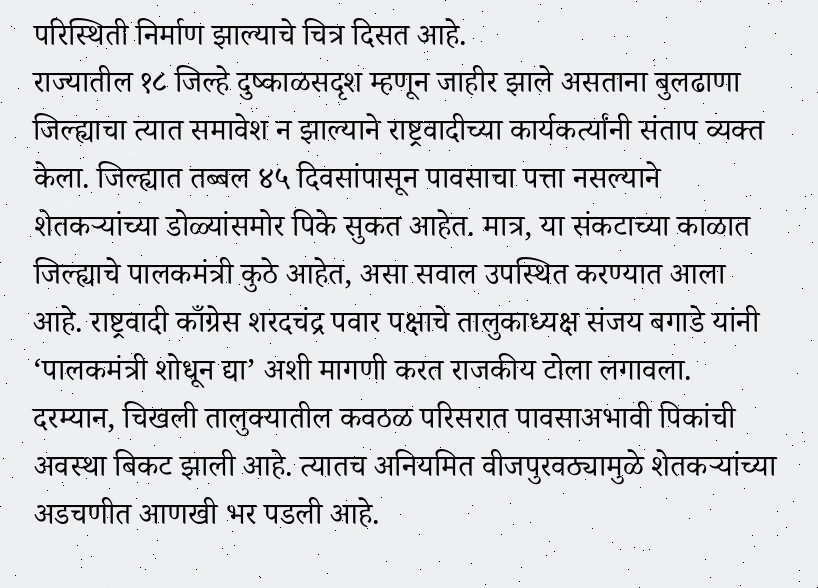परिस्थिती निर्माण झाल्याचे चित्र दिसत आहे.
राज्यातील १८ जिल्हे दुष्काळसदृश म्हणून जाहीर झाले असताना बुलढाणा जिल्ह्याचा त्यात समावेश न झाल्याने राष्ट्रवादीच्या कार्यकर्त्यांनी संताप व्यक्त केला. जिल्ह्यात तब्बल ४५ दिवसांपासून पावसाचा पत्ता नसल्याने शेतकऱ्यांच्या डोळ्यांसमोर पिके सुकत आहेत. मात्र, या संकटाच्या काळात जिल्ह्याचे पालकमंत्री कुठे आहेत, असा सवाल उपस्थित करण्यात आला आहे. राष्ट्रवादी काँग्रेस शरदचंद्र पवार पक्षाचे तालुकाध्यक्ष संजय बगाडे यांनी ‘पालकमंत्री शोधून द्या’ अशी मागणी करत राजकीय टोला लगावला. दरम्यान, चिखली तालुक्यातील कवठळ परिसरात पावसाअभावी पिकांची अवस्था बिकट झाली आहे. त्यातच अनियमित वीजपुरवठ्यामुळे शेतकऱ्यांच्या अडचणीत आणखी भर पडली आहे.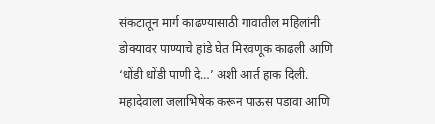संकटातून मार्ग काढण्यासाठी गावातील महिलांनी डोक्यावर पाण्याचे हांडे घेत मिरवणूक काढली आणि ‘धोंडी धोंडी पाणी दे…’ अशी आर्त हाक दिली. महादेवाला जलाभिषेक करून पाऊस पडावा आणि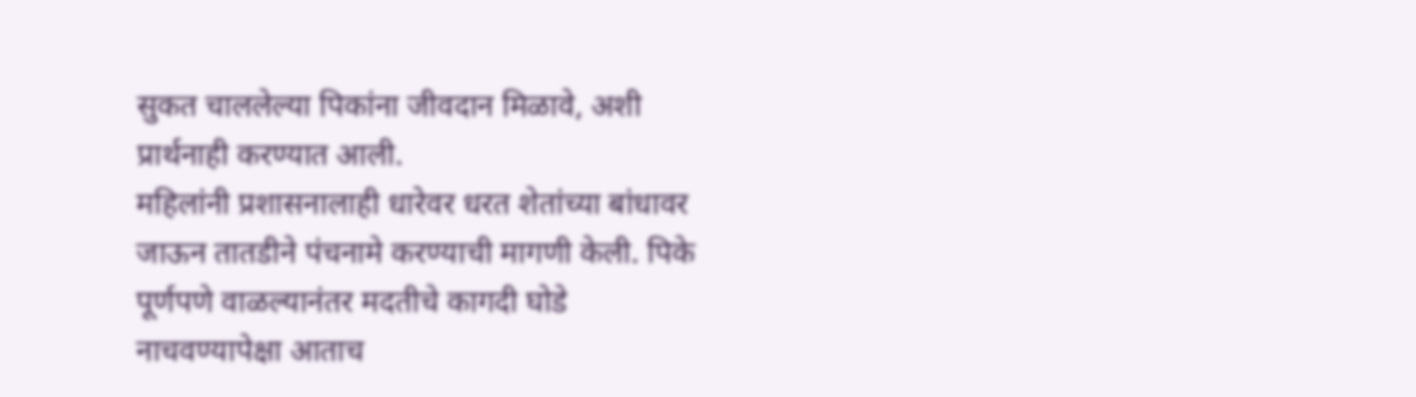सुकत चाललेल्या पिकांना जीवदान मिळावे, अशी प्रार्थनाही करण्यात आली.
महिलांनी प्रशासनालाही धारेवर धरत शेतांच्या बांधावर जाऊन तातडीने पंचनामे करण्याची मागणी केली. पिके पूर्णपणे वाळल्यानंतर मदतीचे कागदी घोडे नाचवण्यापेक्षा आताच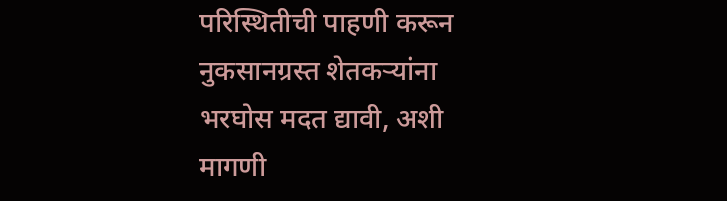परिस्थितीची पाहणी करून नुकसानग्रस्त शेतकऱ्यांना भरघोस मदत द्यावी, अशी मागणी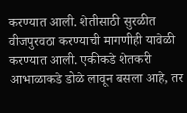करण्यात आली. शेतीसाठी सुरळीत वीजपुरवठा करण्याची मागणीही यावेळी करण्यात आली. एकीकडे शेतकरी आभाळाकडे डोळे लावून बसला आहे, तर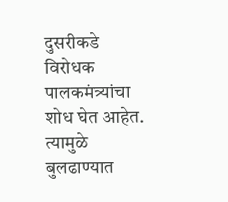दुसरीकडे विरोधक पालकमंत्र्यांचा शोध घेत आहेत. त्यामुळे बुलढाण्यात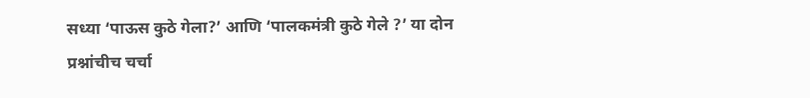सध्या ‘पाऊस कुठे गेला?’ आणि ‘पालकमंत्री कुठे गेले ?’ या दोन प्रश्नांचीच चर्चा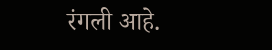रंगली आहे.